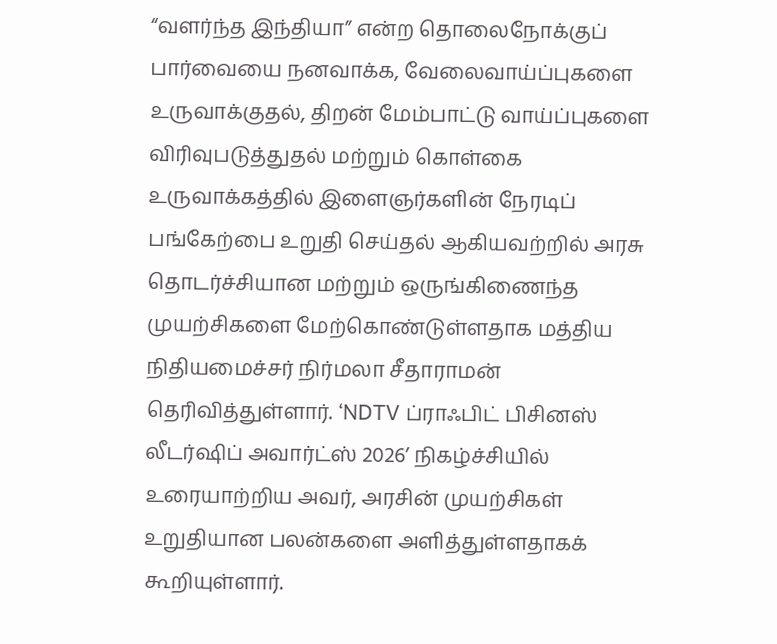“வளர்ந்த இந்தியா” என்ற தொலைநோக்குப் பார்வையை நனவாக்க, வேலைவாய்ப்புகளை உருவாக்குதல், திறன் மேம்பாட்டு வாய்ப்புகளை விரிவுபடுத்துதல் மற்றும் கொள்கை உருவாக்கத்தில் இளைஞர்களின் நேரடிப் பங்கேற்பை உறுதி செய்தல் ஆகியவற்றில் அரசு தொடர்ச்சியான மற்றும் ஒருங்கிணைந்த முயற்சிகளை மேற்கொண்டுள்ளதாக மத்திய நிதியமைச்சர் நிர்மலா சீதாராமன் தெரிவித்துள்ளார். ‘NDTV ப்ராஃபிட் பிசினஸ் லீடர்ஷிப் அவார்ட்ஸ் 2026’ நிகழ்ச்சியில் உரையாற்றிய அவர், அரசின் முயற்சிகள் உறுதியான பலன்களை அளித்துள்ளதாகக் கூறியுள்ளார்.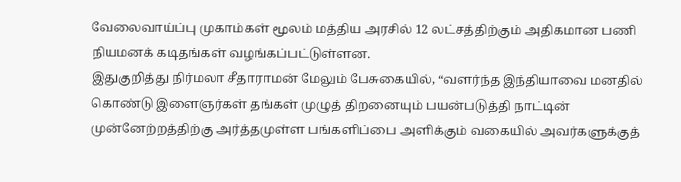வேலைவாய்ப்பு முகாம்கள் மூலம் மத்திய அரசில் 12 லட்சத்திற்கும் அதிகமான பணி நியமனக் கடிதங்கள் வழங்கப்பட்டுள்ளன.
இதுகுறித்து நிர்மலா சீதாராமன் மேலும் பேசுகையில், “வளர்ந்த இந்தியாவை மனதில் கொண்டு இளைஞர்கள் தங்கள் முழுத் திறனையும் பயன்படுத்தி நாட்டின் முன்னேற்றத்திற்கு அர்த்தமுள்ள பங்களிப்பை அளிக்கும் வகையில் அவர்களுக்குத்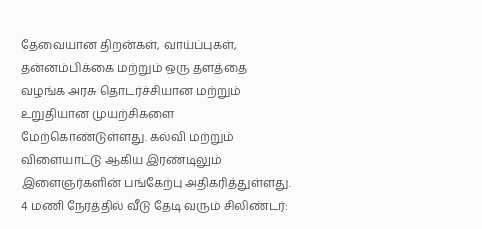தேவையான திறன்கள், வாய்ப்புகள், தன்னம்பிக்கை மற்றும் ஒரு தளத்தை வழங்க அரசு தொடர்ச்சியான மற்றும் உறுதியான முயற்சிகளை மேற்கொண்டுள்ளது. கல்வி மற்றும் விளையாட்டு ஆகிய இரண்டிலும் இளைஞர்களின் பங்கேற்பு அதிகரித்துள்ளது.
4 மணி நேரத்தில் வீடு தேடி வரும் சிலிண்டர்: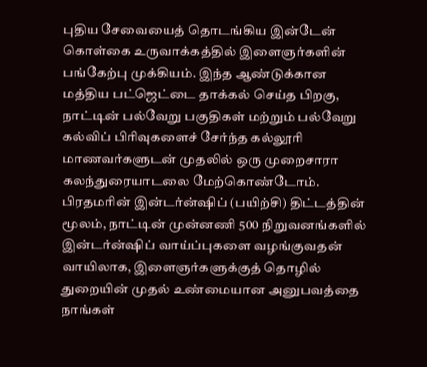புதிய சேவையைத் தொடங்கிய இன்டேன்
கொள்கை உருவாக்கத்தில் இளைஞர்களின் பங்கேற்பு முக்கியம். இந்த ஆண்டுக்கான மத்திய பட்ஜெட்டை தாக்கல் செய்த பிறகு, நாட்டின் பல்வேறு பகுதிகள் மற்றும் பல்வேறு கல்விப் பிரிவுகளைச் சேர்ந்த கல்லூரி மாணவர்களுடன் முதலில் ஒரு முறைசாரா கலந்துரையாடலை மேற்கொண்டோம். பிரதமரின் இன்டர்ன்ஷிப் (பயிற்சி) திட்டத்தின் மூலம், நாட்டின் முன்னணி 500 நிறுவனங்களில் இன்டர்ன்ஷிப் வாய்ப்புகளை வழங்குவதன் வாயிலாக, இளைஞர்களுக்குத் தொழில் துறையின் முதல் உண்மையான அனுபவத்தை நாங்கள்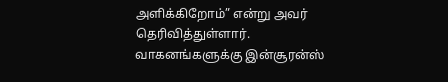அளிக்கிறோம்” என்று அவர் தெரிவித்துள்ளார்.
வாகனங்களுக்கு இன்சூரன்ஸ்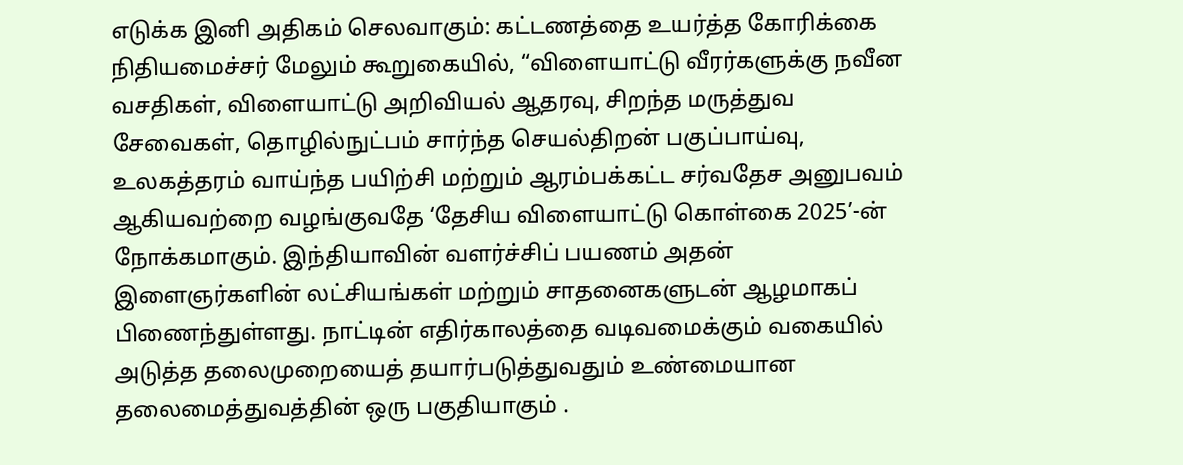எடுக்க இனி அதிகம் செலவாகும்: கட்டணத்தை உயர்த்த கோரிக்கை
நிதியமைச்சர் மேலும் கூறுகையில், “விளையாட்டு வீரர்களுக்கு நவீன வசதிகள், விளையாட்டு அறிவியல் ஆதரவு, சிறந்த மருத்துவ சேவைகள், தொழில்நுட்பம் சார்ந்த செயல்திறன் பகுப்பாய்வு, உலகத்தரம் வாய்ந்த பயிற்சி மற்றும் ஆரம்பக்கட்ட சர்வதேச அனுபவம் ஆகியவற்றை வழங்குவதே ‘தேசிய விளையாட்டு கொள்கை 2025’-ன் நோக்கமாகும். இந்தியாவின் வளர்ச்சிப் பயணம் அதன் இளைஞர்களின் லட்சியங்கள் மற்றும் சாதனைகளுடன் ஆழமாகப் பிணைந்துள்ளது. நாட்டின் எதிர்காலத்தை வடிவமைக்கும் வகையில் அடுத்த தலைமுறையைத் தயார்படுத்துவதும் உண்மையான தலைமைத்துவத்தின் ஒரு பகுதியாகும் .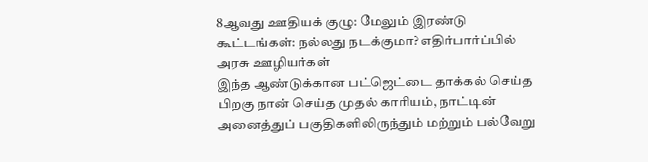8ஆவது ஊதியக் குழு: மேலும் இரண்டு கூட்டங்கள்: நல்லது நடக்குமா? எதிர்பார்ப்பில் அரசு ஊழியர்கள்
இந்த ஆண்டுக்கான பட்ஜெட்டை தாக்கல் செய்த பிறகு நான் செய்த முதல் காரியம், நாட்டின் அனைத்துப் பகுதிகளிலிருந்தும் மற்றும் பல்வேறு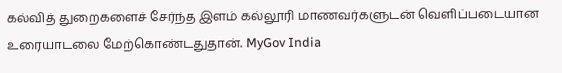கல்வித் துறைகளைச் சேர்ந்த இளம் கல்லூரி மாணவர்களுடன் வெளிப்படையான உரையாடலை மேற்கொண்டதுதான். MyGov India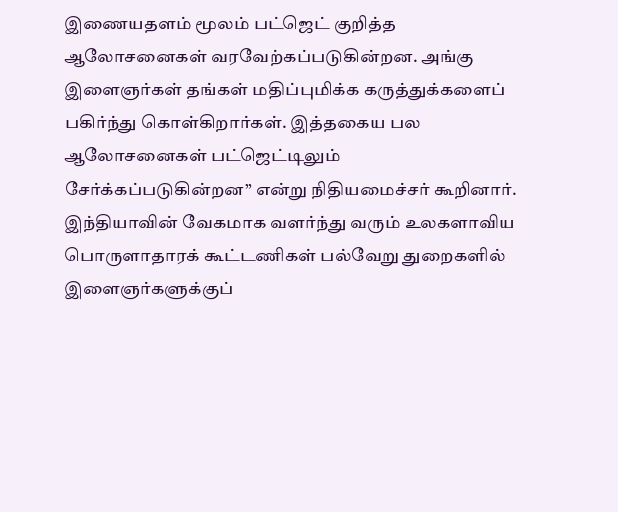இணையதளம் மூலம் பட்ஜெட் குறித்த ஆலோசனைகள் வரவேற்கப்படுகின்றன. அங்கு இளைஞர்கள் தங்கள் மதிப்புமிக்க கருத்துக்களைப் பகிர்ந்து கொள்கிறார்கள். இத்தகைய பல ஆலோசனைகள் பட்ஜெட்டிலும் சேர்க்கப்படுகின்றன” என்று நிதியமைச்சர் கூறினார்.
இந்தியாவின் வேகமாக வளர்ந்து வரும் உலகளாவிய பொருளாதாரக் கூட்டணிகள் பல்வேறு துறைகளில் இளைஞர்களுக்குப்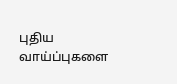புதிய வாய்ப்புகளை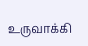உருவாக்கி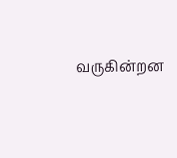வருகின்றன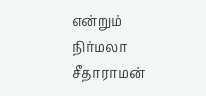என்றும் நிர்மலா சீதாராமன்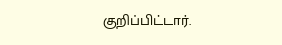குறிப்பிட்டார்.